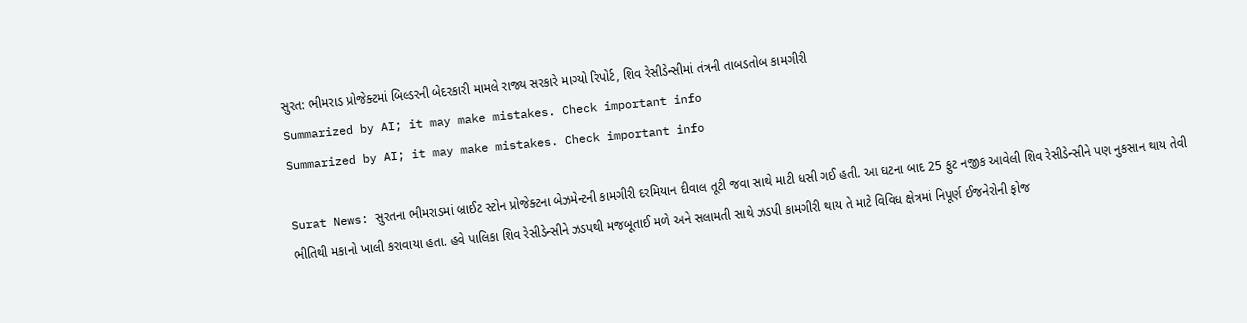સુરત: ભીમરાડ પ્રોજેક્ટમાં બિલ્ડરની બેદરકારી મામલે રાજ્ય સરકારે માગ્યો રિપોર્ટ, શિવ રેસીડેન્સીમાં તંત્રની તાબડતોબ કામગીરી
Summarized by AI; it may make mistakes. Check important info
Summarized by AI; it may make mistakes. Check important info

Surat News: સુરતના ભીમરાડમાં બ્રાઈટ સ્ટોન પ્રોજેક્ટના બેઝમેન્ટની કામગીરી દરમિયાન દીવાલ તૂટી જવા સાથે માટી ધસી ગઈ હતી. આ ઘટના બાદ 25 ફુટ નજીક આવેલી શિવ રેસીડેન્સીને પણ નુકસાન થાય તેવી ભીતિથી મકાનો ખાલી કરાવાયા હતા. હવે પાલિકા શિવ રેસીડેન્સીને ઝડપથી મજબૂતાઈ મળે અને સલામતી સાથે ઝડપી કામગીરી થાય તે માટે વિવિધ ક્ષેત્રમાં નિપૂર્ણ ઈજનેરોની ફોજ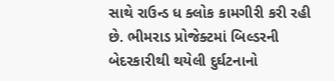સાથે રાઉન્ડ ધ ક્લોક કામગીરી કરી રહી છે. ભીમરાડ પ્રોજેક્ટમાં બિલ્ડરની બેદરકારીથી થયેલી દુર્ઘટનાનો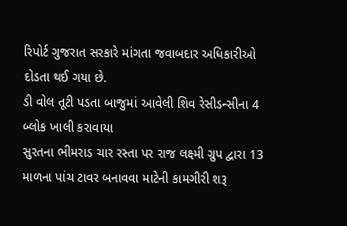રિપોર્ટ ગુજરાત સરકારે માંગતા જવાબદાર અધિકારીઓ દોડતા થઈ ગયા છે.
ડી વોલ તૂટી પડતા બાજુમાં આવેલી શિવ રેસીડન્સીના 4 બ્લોક ખાલી કરાવાયા
સુરતના ભીમરાડ ચાર રસ્તા પર રાજ લક્ષ્મી ગ્રુપ દ્વારા 13 માળના પાંચ ટાવર બનાવવા માટેની કામગીરી શરૂ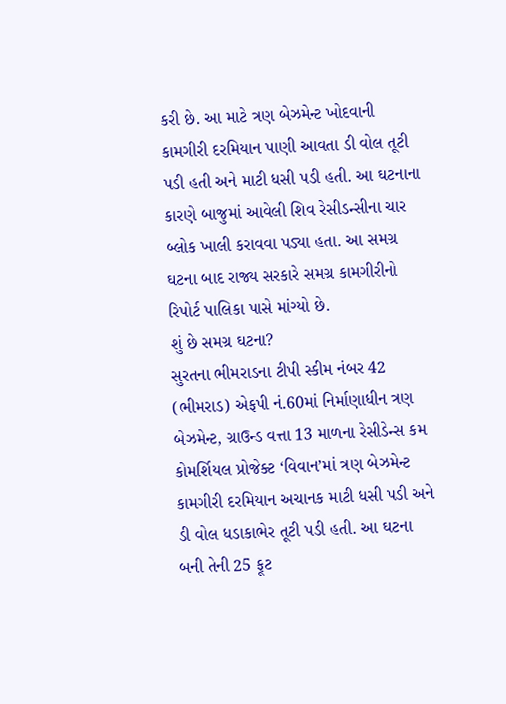કરી છે. આ માટે ત્રણ બેઝમેન્ટ ખોદવાની કામગીરી દરમિયાન પાણી આવતા ડી વોલ તૂટી પડી હતી અને માટી ધસી પડી હતી. આ ઘટનાના કારણે બાજુમાં આવેલી શિવ રેસીડન્સીના ચાર બ્લોક ખાલી કરાવવા પડ્યા હતા. આ સમગ્ર ઘટના બાદ રાજ્ય સરકારે સમગ્ર કામગીરીનો રિપોર્ટ પાલિકા પાસે માંગ્યો છે.
શું છે સમગ્ર ઘટના?
સુરતના ભીમરાડના ટીપી સ્કીમ નંબર 42 (ભીમરાડ) એફપી નં.60માં નિર્માણાધીન ત્રણ બેઝમેન્ટ, ગ્રાઉન્ડ વત્તા 13 માળના રેસીડેન્સ કમ કોમર્શિયલ પ્રોજેક્ટ ‘વિવાન’માં ત્રણ બેઝમેન્ટ કામગીરી દરમિયાન અચાનક માટી ધસી પડી અને ડી વોલ ધડાકાભેર તૂટી પડી હતી. આ ઘટના બની તેની 25 ફૂટ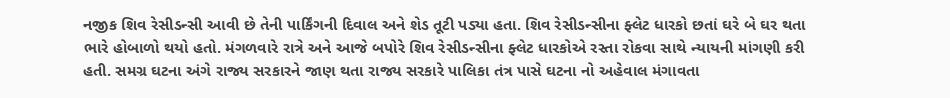નજીક શિવ રેસીડન્સી આવી છે તેની પાર્કિંગની દિવાલ અને શેડ તૂટી પડ્યા હતા. શિવ રેસીડન્સીના ફ્લેટ ધારકો છતાં ઘરે બે ઘર થતા ભારે હોબાળો થયો હતો. મંગળવારે રાત્રે અને આજે બપોરે શિવ રેસીડન્સીના ફ્લેટ ધારકોએ રસ્તા રોકવા સાથે ન્યાયની માંગણી કરી હતી. સમગ્ર ઘટના અંગે રાજ્ય સરકારને જાણ થતા રાજ્ય સરકારે પાલિકા તંત્ર પાસે ઘટના નો અહેવાલ મંગાવતા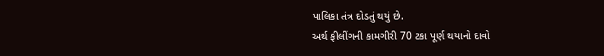પાલિકા તંત્ર દોડતું થયું છે.
અર્થ ફીલીંગની કામગીરી 70 ટકા પૂર્ણ થયાનો દાવો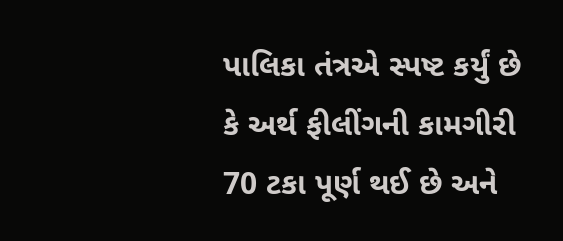પાલિકા તંત્રએ સ્પષ્ટ કર્યું છે કે અર્થ ફીલીંગની કામગીરી 70 ટકા પૂર્ણ થઈ છે અને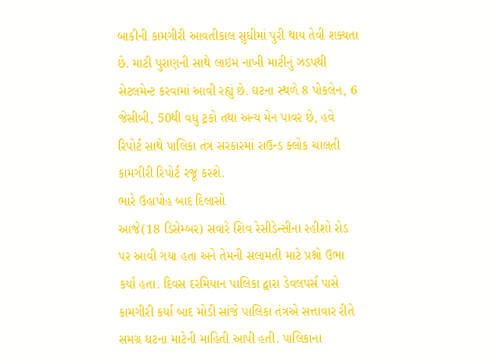બાકીની કામગીરી આવતીકાલ સુધીમાં પુરી થાય તેવી શક્યતા છે. માટી પુરાણની સાથે લાઇમ નાખી માટીનું ઝડપથી સેટલમેન્ટ કરવામાં આવી રહ્યું છે. ઘટના સ્થળે 8 પોકલેન, 6 જેસીબી, 50થી વધુ ટ્રકો તથા અન્ય મેન પાવર છે, હવે રિપોર્ટ સાથે પાલિકા તંત્ર સરકારમાં રાઉન્ડ ક્લોક ચાલતી કામગીરી રિપોર્ટ રજૂ કરશે.
ભારે ઉહાપોહ બાદ દિલાસો
આજે(18 ડિસેમ્બર) સવારે શિવ રેસીડેન્સીના રહીશો રોડ પર આવી ગયા હતા અને તેમની સલામતી માટે પ્રશ્નો ઉભા કર્યા હતા. દિવસ દરમિયાન પાલિકા દ્વારા ડેવલપર્સ પાસે કામગીરી કર્યા બાદ મોડી સાંજે પાલિકા તંત્રએ સત્તાવાર રીતે સમગ્ર ઘટના માટેની માહિતી આપી હતી. પાલિકાના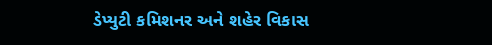ડેપ્યુટી કમિશનર અને શહેર વિકાસ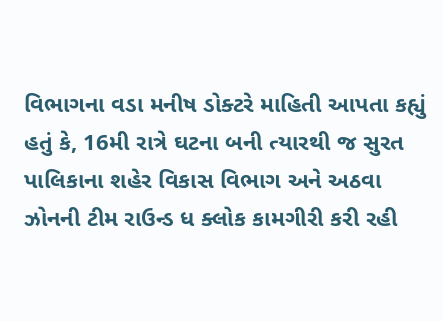વિભાગના વડા મનીષ ડોક્ટરે માહિતી આપતા કહ્યું હતું કે, 16મી રાત્રે ઘટના બની ત્યારથી જ સુરત પાલિકાના શહેર વિકાસ વિભાગ અને અઠવા ઝોનની ટીમ રાઉન્ડ ધ ક્લોક કામગીરી કરી રહી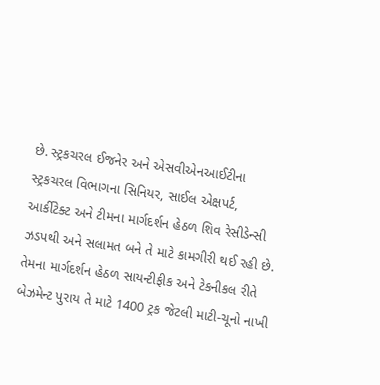છે. સ્ટ્રકચરલ ઈજનેર અને એસવીએનઆઈટીના સ્ટ્રકચરલ વિભાગના સિનિયર, સાઈલ એક્ષપર્ટ, આર્કીટેક્ટ અને ટીમના માર્ગદર્શન હેઠળ શિવ રેસીડેન્સી ઝડપથી અને સલામત બને તે માટે કામગીરી થઈ રહી છે. તેમના માર્ગદર્શન હેઠળ સાયન્ટીફીક અને ટેકનીકલ રીતે બેઝમેન્ટ પુરાય તે માટે 1400 ટ્રક જેટલી માટી-ચૂનો નાખી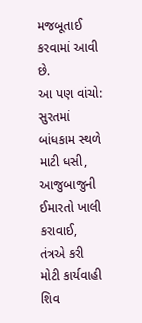મજબૂતાઈ કરવામાં આવી છે.
આ પણ વાંચો: સુરતમાં બાંધકામ સ્થળે માટી ધસી, આજુબાજુની ઈમારતો ખાલી કરાવાઈ, તંત્રએ કરી મોટી કાર્યવાહી
શિવ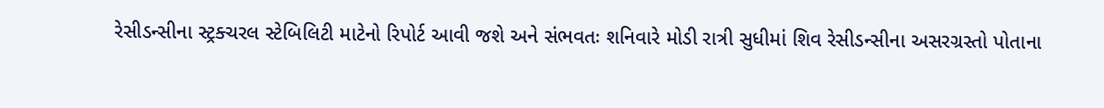રેસીડન્સીના સ્ટ્રક્ચરલ સ્ટેબિલિટી માટેનો રિપોર્ટ આવી જશે અને સંભવતઃ શનિવારે મોડી રાત્રી સુધીમાં શિવ રેસીડન્સીના અસરગ્રસ્તો પોતાના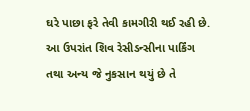ઘરે પાછા ફરે તેવી કામગીરી થઈ રહી છે. આ ઉપરાંત શિવ રેસીડન્સીના પાર્કિંગ તથા અન્ય જે નુકસાન થયું છે તે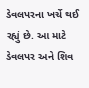ડેવલપરના ખર્ચે થઈ રહ્યું છે. આ માટે ડેવલપર અને શિવ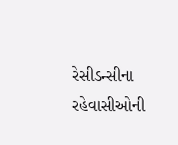રેસીડન્સીના રહેવાસીઓની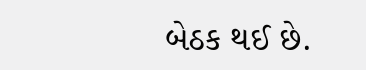બેઠક થઈ છે.